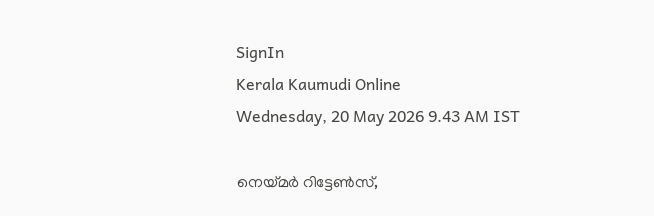SignIn
Kerala Kaumudi Online
Wednesday, 20 May 2026 9.43 AM IST

നെയ്‌മർ റിട്ടേൺസ്,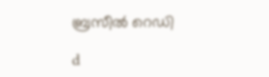ബ്രസീൽ റെഡി

d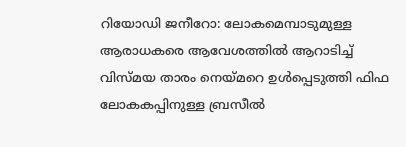റിയോഡി ജനീറോ: ലോകമെമ്പാടുമുള്ള ആരാധകരെ ആവേശത്തിൽ ആറാടിച്ച് വിസ്മയ താരം നെയ്‌മറെ ഉൾപ്പെടുത്തി ഫിഫ ലോകകപ്പിനുള്ള ബ്രസീൽ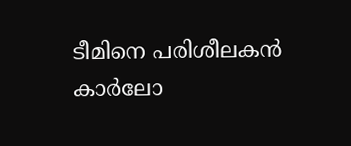ടീമിനെ പരിശീലകൻ കാർലോ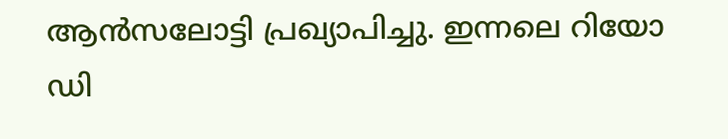ആൻസലോട്ടി പ്രഖ്യാപിച്ചു. ഇന്നലെ റിയോ ഡി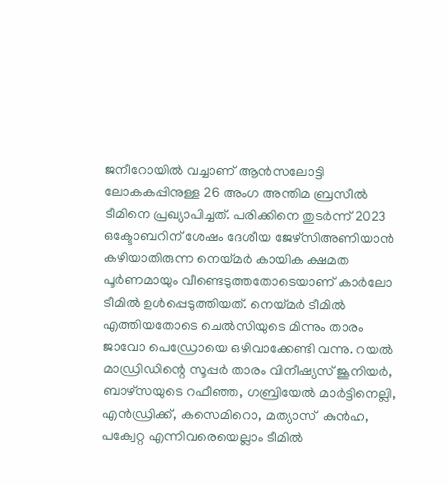ജനീറോയിൽ വച്ചാണ് ആൻസലോട്ടി ലോകകപ്പിനുള്ള 26 അംഗ അന്തിമ ബ്രസീൽ ടീമിനെ പ്രഖ്യാപിച്ചത്. പരിക്കിനെ തുടർന്ന് 2023 ഒക്ടോബറിന് ശേഷം ദേശീയ ജേഴ്സിഅണിയാൻ കഴിയാതിരുന്ന നെയ്‌മർ കായിക ക്ഷമത പൂർണമായും വീണ്ടെടുത്തതോടെയാണ് കാർലോ ടീമിൽ ഉൾപ്പെടുത്തിയത്. നെയ്മർ ടീമിൽ എത്തിയതോടെ ചെൽസിയുടെ മിന്നും താരം ജാവോ പെഡ്രോയെ ഒഴിവാക്കേണ്ടി വന്നു. റയൽ മാഡ്രിഡിന്റെ സൂപ്പർ താരം വിനീഷ്യസ് ജൂനിയർ, ബാഴ്‌സയുടെ റഫീഞ്ഞ, ഗബ്രിയേൽ മാർട്ടിനെല്ലി, എൻഡ്രിക്ക്, കസെമിറൊ, മത്യാസ്  കുൻഹ, പക്വേറ്റ എന്നിവരെയെല്ലാം ടീമിൽ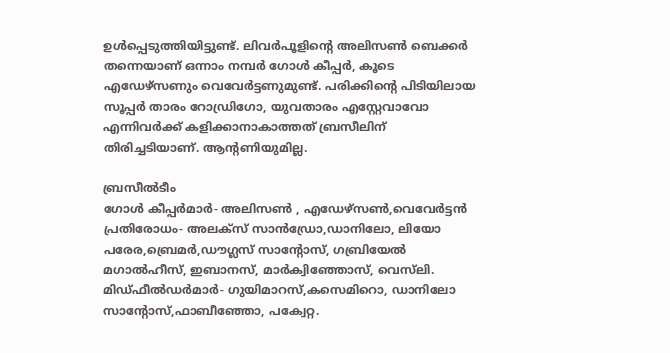ഉൾപ്പെടുത്തിയിട്ടുണ്ട്. ലിവർപൂളിന്റെ അലിസൺ ബെക്കർ തന്നെയാണ് ഒന്നാം നമ്പർ ഗോൾ കീപ്പർ, കൂടെ എഡേഴ്‌സണും വെവേർട്ടണുമുണ്ട്. പരിക്കിന്റെ പിടിയിലായ സൂപ്പർ താരം റോഡ്രിഗോ, യുവതാരം എസ്റ്റേവാവോ എന്നിവർക്ക് കളിക്കാനാകാത്തത് ബ്രസീലിന് തിരിച്ചടിയാണ്. ആന്റണിയുമില്ല.

ബ്രസീൽടീം
ഗോൾ കീപ്പർമാർ- അലിസൺ , എഡേഴ്‌സൺ,വെവേർട്ടൻ
പ്രതിരോധം- അലക്സ് സാൻഡ്രോ,ഡാനിലോ, ലിയോ പരേര,ബ്രെമർ,ഡൗഗ്ലസ് സാന്റോസ്, ഗബ്രിയേൽ മഗാൽഹീസ്, ഇബാനസ്, മാർക്വിഞ്ഞോസ്, വെസ്‌ലി.
മിഡ്‌ഫീൽഡർമാർ- ഗുയിമാറസ്,കസെമിറൊ, ഡാനിലോ സാന്റോസ്,ഫാബീഞ്ഞോ, പക്വേറ്റ.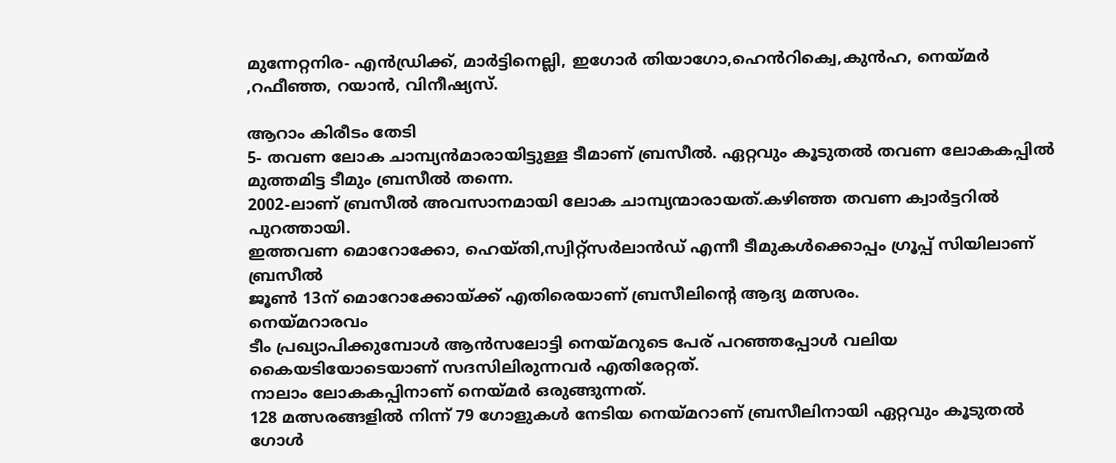മുന്നേറ്റനിര- എൻഡ്രിക്ക്, മാർട്ടിനെല്ലി, ഇഗോർ തിയാഗോ,ഹെൻറിക്വെ,കുൻഹ, നെയ്മർ ,റഫീഞ്ഞ, റയാൻ, വിനീഷ്യസ്.

ആറാം കിരീടം തേടി
5- തവണ ലോക ചാമ്പ്യൻമാരായിട്ടുള്ള ടീമാണ് ബ്രസീൽ. ഏറ്റവും കൂടുതൽ തവണ ലോകകപ്പിൽ മുത്തമിട്ട ടീമും ബ്രസീൽ തന്നെ.
2002-ലാണ് ബ്രസീൽ അവസാനമായി ലോക ചാമ്പ്യന്മാരായത്.കഴിഞ്ഞ തവണ ക്വാർട്ടറിൽ പുറത്തായി.
ഇത്തവണ മൊറോക്കോ, ഹെയ്‌തി,സ്വിറ്റ്‌സർലാൻഡ് എന്നീ ടീമുകൾക്കൊപ്പം ഗ്രൂപ്പ് സിയിലാണ് ബ്രസീൽ
ജൂൺ 13ന് മൊറോക്കോയ്ക്ക് എതിരെയാണ് ബ്രസീലിന്റെ ആദ്യ മത്സരം.
നെയ്മറാരവം
ടീം പ്രഖ്യാപിക്കുമ്പോൾ ആൻസലോട്ടി നെയ്മറുടെ പേര് പറഞ്ഞപ്പോൾ വലിയ കൈയടിയോടെയാണ് സദസിലിരുന്നവർ എതിരേറ്റത്.
നാലാം ലോകകപ്പിനാണ് നെയ്‌മർ ഒരുങ്ങുന്നത്.
128 മത്സരങ്ങളിൽ നിന്ന് 79 ഗോളുകൾ നേടിയ നെയ്‌മറാണ് ബ്രസീലിനായി ഏറ്റവും കൂടുതൽ ഗോൾ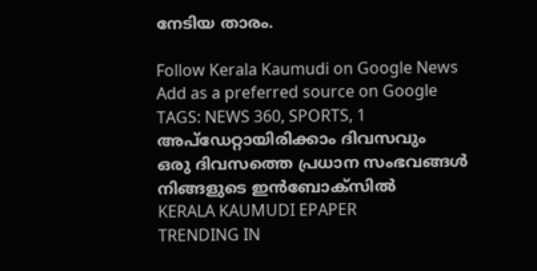നേടിയ താരം.

Follow Kerala Kaumudi on Google News Add as a preferred source on Google
TAGS: NEWS 360, SPORTS, 1
അപ്ഡേറ്റായിരിക്കാം ദിവസവും
ഒരു ദിവസത്തെ പ്രധാന സംഭവങ്ങൾ നിങ്ങളുടെ ഇൻബോക്സിൽ
KERALA KAUMUDI EPAPER
TRENDING IN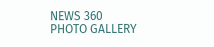NEWS 360
PHOTO GALLERY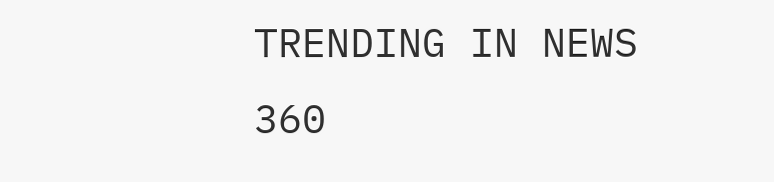TRENDING IN NEWS 360